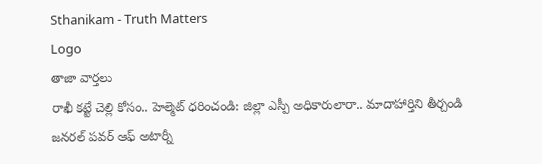Sthanikam - Truth Matters
Logo
తాజా వార్తలు
రాఖీ కట్టే చెల్లి కోసం.. హెల్మెట్‌ ధరించండి: జిల్లా ఎస్పీ అధికారులారా.. మాదాహార్తిని తీర్చండి జనరల్ పవర్ ఆఫ్ అటార్నీ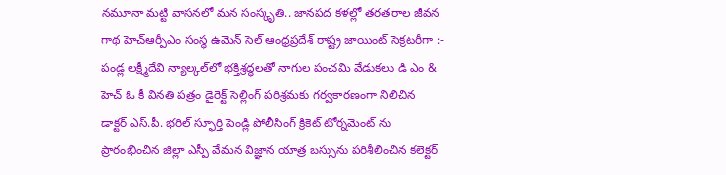నమూనా మట్టి వాసనలో మన సంస్కృతి.. జానపద కళల్లో తరతరాల జీవన గాథ హెచ్ఆర్పీఎం సంస్థ ఉమెన్ సెల్ ఆంధ్రప్రదేశ్ రాష్ట్ర జాయింట్ సెక్రటరీగా :- పండ్ల లక్ష్మీదేవి న్యాల్కల్‌లో భక్తిశ్రద్ధలతో నాగుల పంచమి వేడుకలు డి ఎం & హెచ్ ఓ కీ వినతి పత్రం డైరెక్ట్ సెల్లింగ్ పరిశ్రమకు గర్వకారణంగా నిలిచిన డాక్టర్ ఎస్.పీ. భరిల్ స్ఫూర్తి పెండ్లి పోలీసింగ్ క్రికెట్ టోర్నమెంట్ ను ప్రారంభించిన జిల్లా ఎస్పీ వేమన విజ్ఞాన యాత్ర బస్సును పరిశీలించిన కలెక్టర్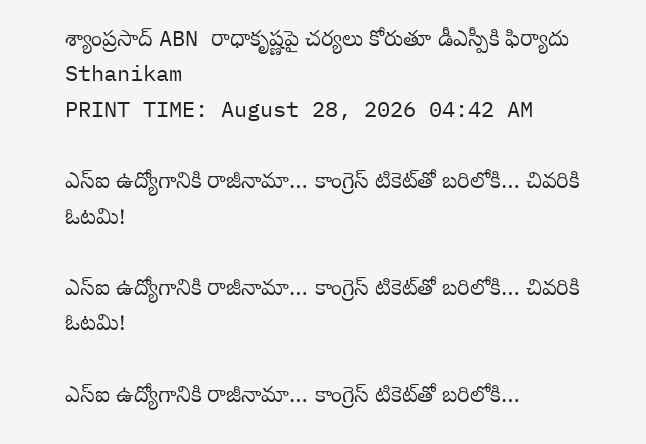శ్యాంప్రసాద్ ABN రాధాకృష్ణపై చర్యలు కోరుతూ డీఎస్పీకి ఫిర్యాదు
Sthanikam
PRINT TIME: August 28, 2026 04:42 AM

ఎస్ఐ ఉద్యోగానికి రాజీనామా… కాంగ్రెస్ టికెట్‌తో బరిలోకి… చివరికి ఓటమి!

ఎస్ఐ ఉద్యోగానికి రాజీనామా… కాంగ్రెస్ టికెట్‌తో బరిలోకి… చివరికి ఓటమి!

ఎస్ఐ ఉద్యోగానికి రాజీనామా… కాంగ్రెస్ టికెట్‌తో బరిలోకి…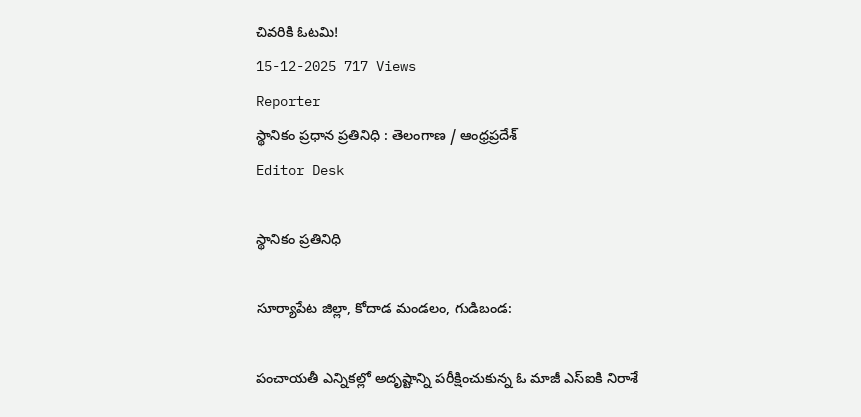చివరికి ఓటమి!
15-12-2025 717 Views
Reporter
స్థానికం ప్రధాన ప్రతినిధి : తెలంగాణ / ఆంధ్రప్రదేశ్
Editor Desk

స్థానికం ప్రతినిధి

సూర్యాపేట జిల్లా, కోదాడ మండలం, గుడిబండ:

పంచాయతీ ఎన్నికల్లో అదృష్టాన్ని పరీక్షించుకున్న ఓ మాజీ ఎస్ఐకి నిరాశే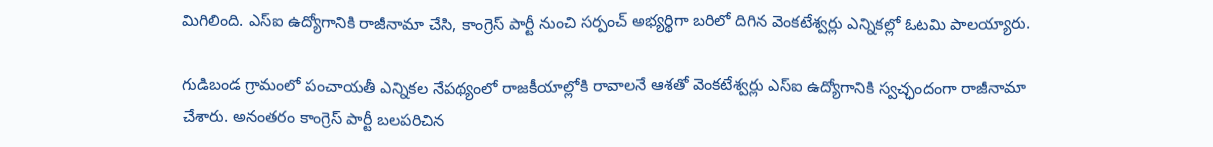మిగిలింది. ఎస్ఐ ఉద్యోగానికి రాజీనామా చేసి, కాంగ్రెస్ పార్టీ నుంచి సర్పంచ్ అభ్యర్థిగా బరిలో దిగిన వెంకటేశ్వర్లు ఎన్నికల్లో ఓటమి పాలయ్యారు.

గుడిబండ గ్రామంలో పంచాయతీ ఎన్నికల నేపథ్యంలో రాజకీయాల్లోకి రావాలనే ఆశతో వెంకటేశ్వర్లు ఎస్ఐ ఉద్యోగానికి స్వచ్ఛందంగా రాజీనామా చేశారు. అనంతరం కాంగ్రెస్ పార్టీ బలపరిచిన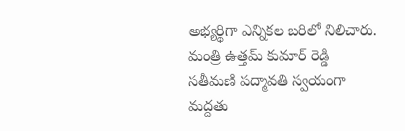అభ్యర్థిగా ఎన్నికల బరిలో నిలిచారు. మంత్రి ఉత్తమ్ కుమార్ రెడ్డి సతీమణి పద్మావతి స్వయంగా మద్దతు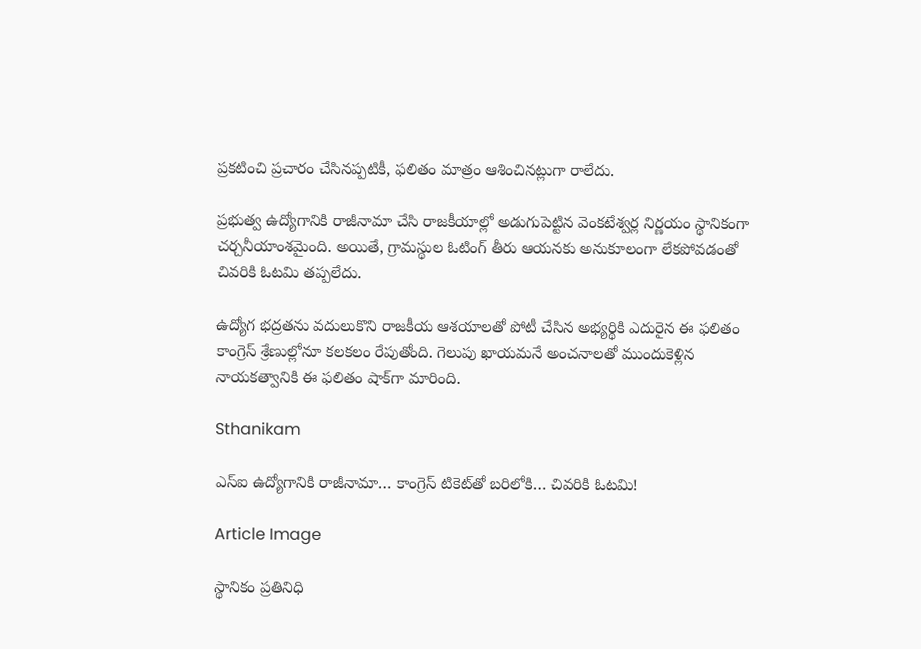ప్రకటించి ప్రచారం చేసినప్పటికీ, ఫలితం మాత్రం ఆశించినట్లుగా రాలేదు.

ప్రభుత్వ ఉద్యోగానికి రాజీనామా చేసి రాజకీయాల్లో అడుగుపెట్టిన వెంకటేశ్వర్ల నిర్ణయం స్థానికంగా చర్చనీయాంశమైంది. అయితే, గ్రామస్థుల ఓటింగ్ తీరు ఆయనకు అనుకూలంగా లేకపోవడంతో చివరికి ఓటమి తప్పలేదు.

ఉద్యోగ భద్రతను వదులుకొని రాజకీయ ఆశయాలతో పోటీ చేసిన అభ్యర్థికి ఎదురైన ఈ ఫలితం కాంగ్రెస్ శ్రేణుల్లోనూ కలకలం రేపుతోంది. గెలుపు ఖాయమనే అంచనాలతో ముందుకెళ్లిన నాయకత్వానికి ఈ ఫలితం షాక్‌గా మారింది.

Sthanikam

ఎస్ఐ ఉద్యోగానికి రాజీనామా… కాంగ్రెస్ టికెట్‌తో బరిలోకి… చివరికి ఓటమి!

Article Image

స్థానికం ప్రతినిధి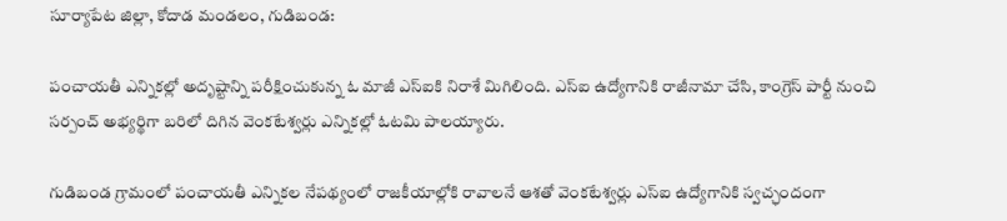సూర్యాపేట జిల్లా, కోదాడ మండలం, గుడిబండ:

పంచాయతీ ఎన్నికల్లో అదృష్టాన్ని పరీక్షించుకున్న ఓ మాజీ ఎస్ఐకి నిరాశే మిగిలింది. ఎస్ఐ ఉద్యోగానికి రాజీనామా చేసి, కాంగ్రెస్ పార్టీ నుంచి సర్పంచ్ అభ్యర్థిగా బరిలో దిగిన వెంకటేశ్వర్లు ఎన్నికల్లో ఓటమి పాలయ్యారు.

గుడిబండ గ్రామంలో పంచాయతీ ఎన్నికల నేపథ్యంలో రాజకీయాల్లోకి రావాలనే ఆశతో వెంకటేశ్వర్లు ఎస్ఐ ఉద్యోగానికి స్వచ్ఛందంగా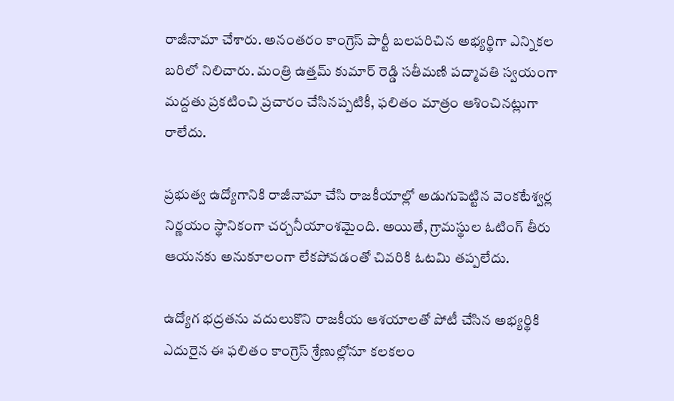రాజీనామా చేశారు. అనంతరం కాంగ్రెస్ పార్టీ బలపరిచిన అభ్యర్థిగా ఎన్నికల బరిలో నిలిచారు. మంత్రి ఉత్తమ్ కుమార్ రెడ్డి సతీమణి పద్మావతి స్వయంగా మద్దతు ప్రకటించి ప్రచారం చేసినప్పటికీ, ఫలితం మాత్రం ఆశించినట్లుగా రాలేదు.

ప్రభుత్వ ఉద్యోగానికి రాజీనామా చేసి రాజకీయాల్లో అడుగుపెట్టిన వెంకటేశ్వర్ల నిర్ణయం స్థానికంగా చర్చనీయాంశమైంది. అయితే, గ్రామస్థుల ఓటింగ్ తీరు ఆయనకు అనుకూలంగా లేకపోవడంతో చివరికి ఓటమి తప్పలేదు.

ఉద్యోగ భద్రతను వదులుకొని రాజకీయ ఆశయాలతో పోటీ చేసిన అభ్యర్థికి ఎదురైన ఈ ఫలితం కాంగ్రెస్ శ్రేణుల్లోనూ కలకలం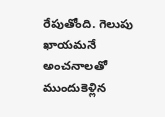రేపుతోంది. గెలుపు ఖాయమనే అంచనాలతో ముందుకెళ్లిన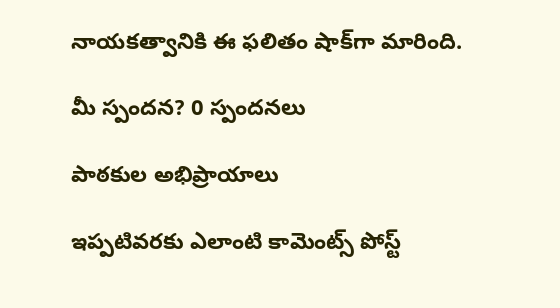నాయకత్వానికి ఈ ఫలితం షాక్‌గా మారింది.

మీ స్పందన? 0 స్పందనలు

పాఠకుల అభిప్రాయాలు

ఇప్పటివరకు ఎలాంటి కామెంట్స్ పోస్ట్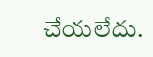చేయలేదు.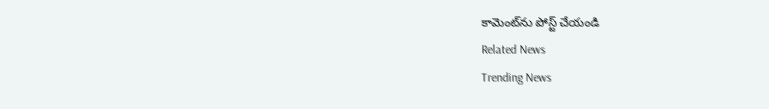కామెంట్‌ను పోస్ట్ చేయండి
Related News
Trending News